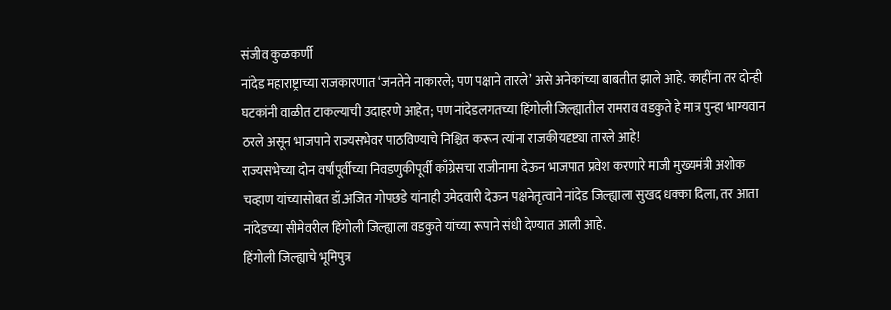संजीव कुळकर्णी
नांदेड महाराष्ट्राच्या राजकारणात ‘जनतेने नाकारले; पण पक्षाने तारले’ असे अनेकांच्या बाबतीत झाले आहे. काहींना तर दोन्ही घटकांनी वाळीत टाकल्याची उदाहरणे आहेत; पण नांदेडलगतच्या हिंगोली जिल्ह्यातील रामराव वडकुते हे मात्र पुन्हा भाग्यवान ठरले असून भाजपाने राज्यसभेवर पाठविण्याचे निश्चित करून त्यांना राजकीयदृष्ट्या तारले आहे!
राज्यसभेच्या दोन वर्षांपूर्वीच्या निवडणुकीपूर्वी काँग्रेसचा राजीनामा देऊन भाजपात प्रवेश करणारे माजी मुख्यमंत्री अशोक चव्हाण यांच्यासोबत डॉ.अजित गोपछडे यांनाही उमेदवारी देऊन पक्षनेतृत्वाने नांदेड जिल्ह्याला सुखद धक्का दिला, तर आता नांदेडच्या सीमेवरील हिंगोली जिल्ह्याला वडकुते यांच्या रूपाने संधी देण्यात आली आहे.
हिंगोली जिल्ह्याचे भूमिपुत्र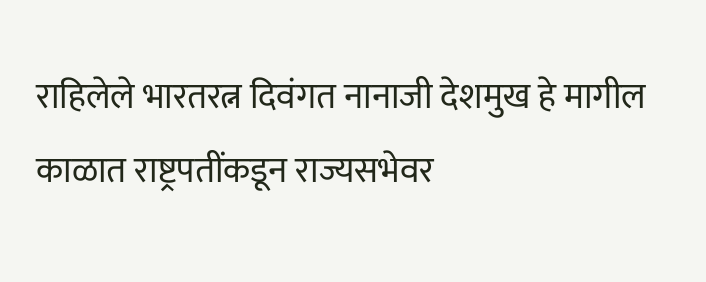राहिलेले भारतरत्न दिवंगत नानाजी देशमुख हे मागील काळात राष्ट्रपतींकडून राज्यसभेवर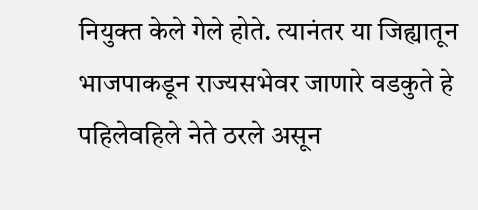नियुक्त केले गेले होते. त्यानंतर या जिह्यातून भाजपाकडून राज्यसभेवर जाणारे वडकुते हे पहिलेवहिले नेते ठरले असून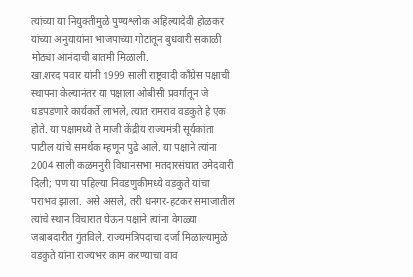त्यांच्या या नियुक्तीमुळे पुण्यश्लोक अहिल्यादेवी होळकर यांच्या अनुयायांना भाजपाच्या गोटातून बुधवारी सकाळी मोठ्या आनंदाची बातमी मिळाली.
खा.शरद पवार यांनी 1999 साली राष्ट्रवादी काँग्रेस पक्षाची स्थापना केल्यानंतर या पक्षाला ओबीसी प्रवर्गातून जे धडपडणारे कार्यकर्ते लाभले, त्यात रामराव वडकुते हे एक होते. या पक्षामध्ये ते माजी केंद्रीय राज्यमंत्री सूर्यकांता पाटील यांचे समर्थक म्हणून पुढे आले. या पक्षाने त्यांना 2004 साली कळमनुरी विधानसभा मतदारसंघात उमेदवारी दिली; पण या पहिल्या निवडणुकीमध्ये वडकुते यांचा पराभव झाला. असे असले, तरी धनगर-हटकर समाजातील त्यांचे स्थान विचारात घेऊन पक्षाने त्यांना वेगळ्या जबाबदारीत गुंतविले. राज्यमंत्रिपदाचा दर्जा मिळाल्यामुळे वडकुते यांना राज्यभर काम करण्याचा वाव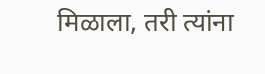मिळाला, तरी त्यांना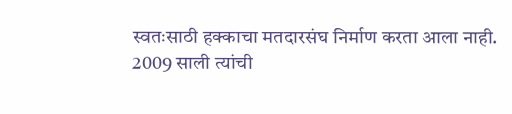स्वतःसाठी हक्काचा मतदारसंघ निर्माण करता आला नाही.
2009 साली त्यांची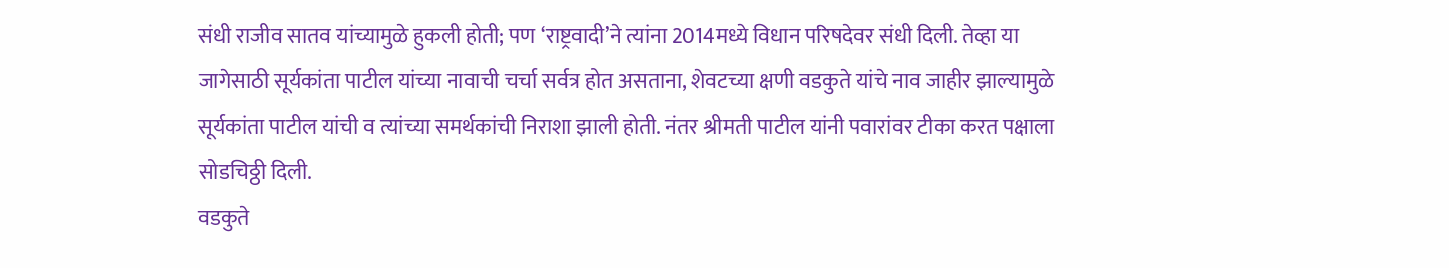संधी राजीव सातव यांच्यामुळे हुकली होती; पण ‘राष्ट्रवादी’ने त्यांना 2014मध्ये विधान परिषदेवर संधी दिली. तेव्हा या जागेसाठी सूर्यकांता पाटील यांच्या नावाची चर्चा सर्वत्र होत असताना, शेवटच्या क्षणी वडकुते यांचे नाव जाहीर झाल्यामुळे सूर्यकांता पाटील यांची व त्यांच्या समर्थकांची निराशा झाली होती. नंतर श्रीमती पाटील यांनी पवारांवर टीका करत पक्षाला सोडचिठ्ठी दिली.
वडकुते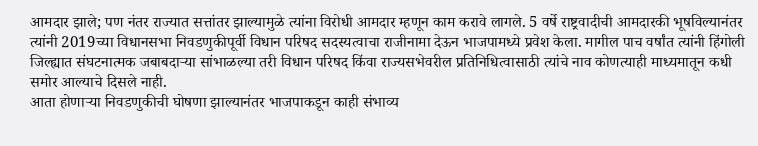आमदार झाले; पण नंतर राज्यात सत्तांतर झाल्यामुळे त्यांना विरोधी आमदार म्हणून काम करावे लागले. 5 वर्षे राष्ट्रवादीची आमदारकी भूषविल्यानंतर त्यांनी 2019च्या विधानसभा निवडणुकीपूर्वी विधान परिषद सदस्यत्वाचा राजीनामा देऊन भाजपामध्ये प्रवेश केला. मागील पाच वर्षांत त्यांनी हिंगोली जिल्ह्यात संघटनात्मक जबाबदाऱ्या सांभाळल्या तरी विधान परिषद किंवा राज्यसभेवरील प्रतिनिधित्वासाठी त्यांचे नाव कोणत्याही माध्यमातून कधी समोर आल्याचे दिसले नाही.
आता होणाऱ्या निवडणुकीची घोषणा झाल्यानंतर भाजपाकडून काही संभाव्य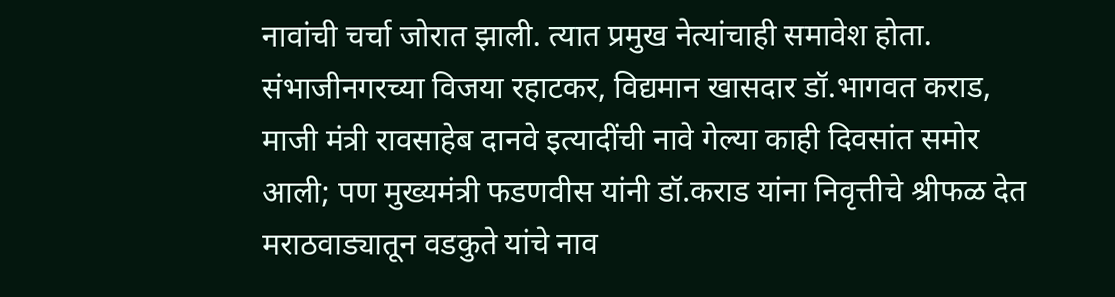नावांची चर्चा जोरात झाली. त्यात प्रमुख नेत्यांचाही समावेश होता. संभाजीनगरच्या विजया रहाटकर, विद्यमान खासदार डॉ.भागवत कराड, माजी मंत्री रावसाहेब दानवे इत्यादींची नावे गेल्या काही दिवसांत समोर आली; पण मुख्यमंत्री फडणवीस यांनी डॉ.कराड यांना निवृत्तीचे श्रीफळ देत मराठवाड्यातून वडकुते यांचे नाव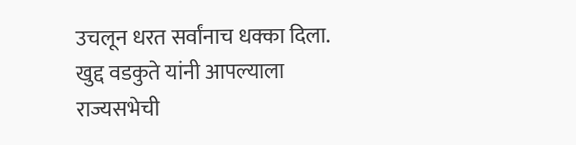उचलून धरत सर्वांनाच धक्का दिला. खुद्द वडकुते यांनी आपल्याला राज्यसभेची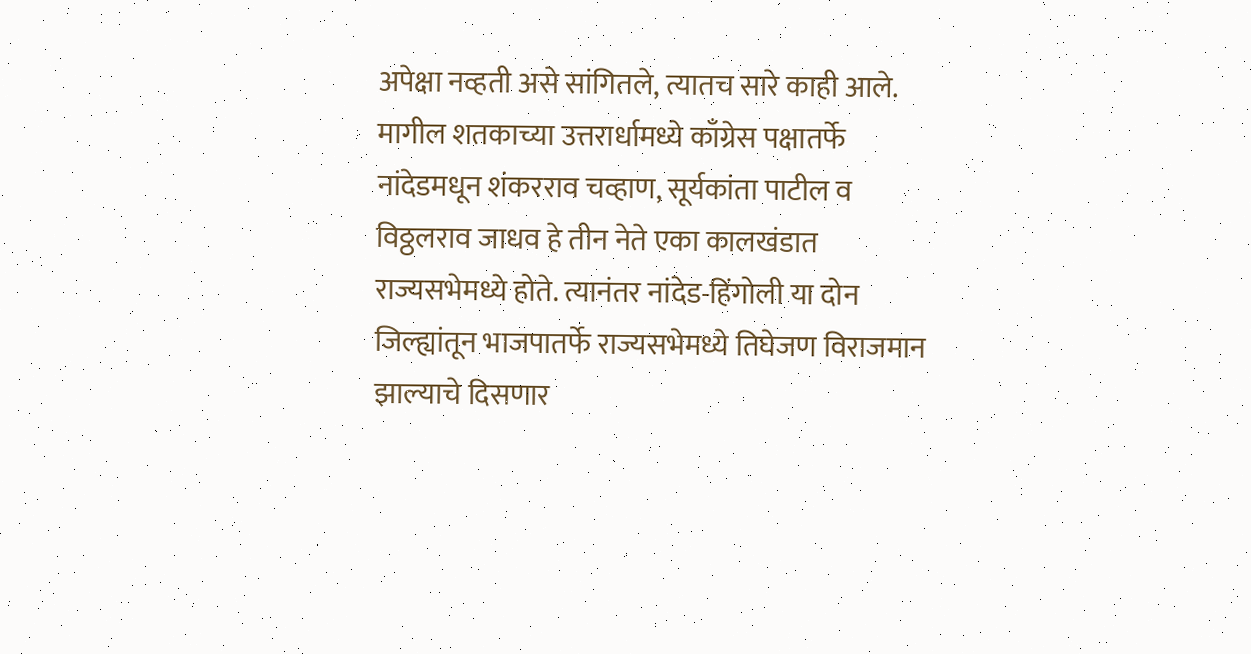अपेक्षा नव्हती असे सांगितले, त्यातच सारे काही आले.
मागील शतकाच्या उत्तरार्धामध्ये काँग्रेस पक्षातर्फे नांदेडमधून शंकरराव चव्हाण, सूर्यकांता पाटील व विठ्ठलराव जाधव हे तीन नेते एका कालखंडात राज्यसभेमध्ये होते. त्यानंतर नांदेड-हिंगोली या दोन जिल्ह्यांतून भाजपातर्फे राज्यसभेमध्ये तिघेजण विराजमान झाल्याचे दिसणार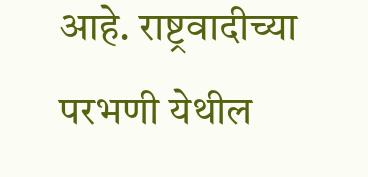आहे. राष्ट्रवादीच्या परभणी येथील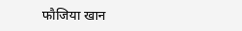फौजिया खान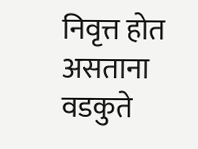निवृत्त होत असताना वडकुते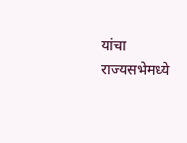यांचा राज्यसभेमध्ये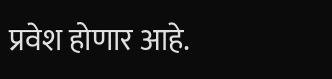प्रवेश होणार आहे.